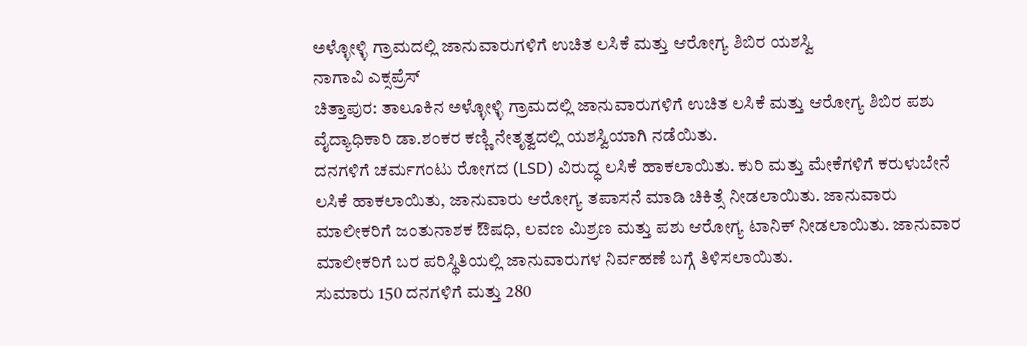ಅಳ್ಳೋಳ್ಳಿ ಗ್ರಾಮದಲ್ಲಿ ಜಾನುವಾರುಗಳಿಗೆ ಉಚಿತ ಲಸಿಕೆ ಮತ್ತು ಆರೋಗ್ಯ ಶಿಬಿರ ಯಶಸ್ವಿ
ನಾಗಾವಿ ಎಕ್ಸಪ್ರೆಸ್
ಚಿತ್ತಾಪುರ: ತಾಲೂಕಿನ ಅಳ್ಳೋಳ್ಳಿ ಗ್ರಾಮದಲ್ಲಿ ಜಾನುವಾರುಗಳಿಗೆ ಉಚಿತ ಲಸಿಕೆ ಮತ್ತು ಆರೋಗ್ಯ ಶಿಬಿರ ಪಶು ವೈದ್ಯಾಧಿಕಾರಿ ಡಾ.ಶಂಕರ ಕಣ್ಣಿ ನೇತೃತ್ವದಲ್ಲಿ ಯಶಸ್ವಿಯಾಗಿ ನಡೆಯಿತು.
ದನಗಳಿಗೆ ಚರ್ಮಗಂಟು ರೋಗದ (LSD) ವಿರುದ್ಧ ಲಸಿಕೆ ಹಾಕಲಾಯಿತು. ಕುರಿ ಮತ್ತು ಮೇಕೆಗಳಿಗೆ ಕರುಳುಬೇನೆ ಲಸಿಕೆ ಹಾಕಲಾಯಿತು, ಜಾನುವಾರು ಆರೋಗ್ಯ ತಪಾಸನೆ ಮಾಡಿ ಚಿಕಿತ್ಸೆ ನೀಡಲಾಯಿತು. ಜಾನುವಾರು ಮಾಲೀಕರಿಗೆ ಜಂತುನಾಶಕ ಔಷಧಿ, ಲವಣ ಮಿಶ್ರಣ ಮತ್ತು ಪಶು ಆರೋಗ್ಯ ಟಾನಿಕ್ ನೀಡಲಾಯಿತು. ಜಾನುವಾರ ಮಾಲೀಕರಿಗೆ ಬರ ಪರಿಸ್ಥಿತಿಯಲ್ಲಿ ಜಾನುವಾರುಗಳ ನಿರ್ವಹಣೆ ಬಗ್ಗೆ ತಿಳಿಸಲಾಯಿತು.
ಸುಮಾರು 150 ದನಗಳಿಗೆ ಮತ್ತು 280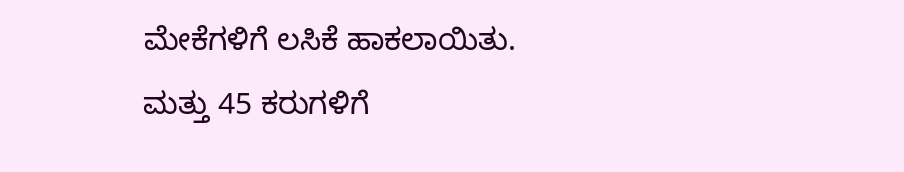ಮೇಕೆಗಳಿಗೆ ಲಸಿಕೆ ಹಾಕಲಾಯಿತು. ಮತ್ತು 45 ಕರುಗಳಿಗೆ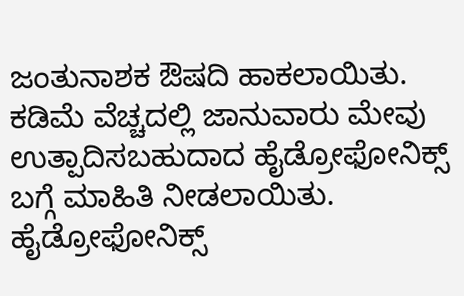ಜಂತುನಾಶಕ ಔಷದಿ ಹಾಕಲಾಯಿತು. ಕಡಿಮೆ ವೆಚ್ಚದಲ್ಲಿ ಜಾನುವಾರು ಮೇವು ಉತ್ಪಾದಿಸಬಹುದಾದ ಹೈಡ್ರೋಫೋನಿಕ್ಸ್ ಬಗ್ಗೆ ಮಾಹಿತಿ ನೀಡಲಾಯಿತು. ಹೈಡ್ರೋಫೋನಿಕ್ಸ್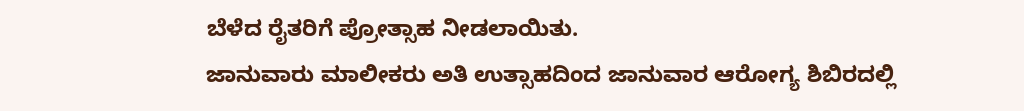ಬೆಳೆದ ರೈತರಿಗೆ ಪ್ರೋತ್ಸಾಹ ನೀಡಲಾಯಿತು.
ಜಾನುವಾರು ಮಾಲೀಕರು ಅತಿ ಉತ್ಸಾಹದಿಂದ ಜಾನುವಾರ ಆರೋಗ್ಯ ಶಿಬಿರದಲ್ಲಿ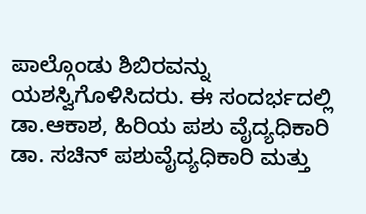ಪಾಲ್ಗೊಂಡು ಶಿಬಿರವನ್ನು ಯಶಸ್ವಿಗೊಳಿಸಿದರು. ಈ ಸಂದರ್ಭದಲ್ಲಿ ಡಾ.ಆಕಾಶ, ಹಿರಿಯ ಪಶು ವೈದ್ಯಧಿಕಾರಿ ಡಾ. ಸಚಿನ್ ಪಶುವೈದ್ಯಧಿಕಾರಿ ಮತ್ತು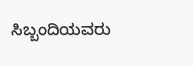ಸಿಬ್ಬಂದಿಯವರು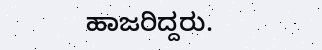ಹಾಜರಿದ್ದರು.